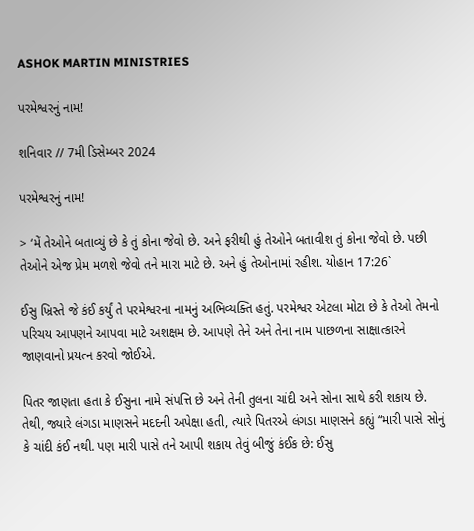ASHOK MARTIN MINISTRIES

પરમેશ્વરનું નામ!

શનિવાર // 7મી ડિસેમ્બર 2024

પરમેશ્વરનું નામ!

> ‘મેં તેઓને બતાવ્યું છે કે તું કોના જેવો છે. અને ફરીથી હું તેઓને બતાવીશ તું કોના જેવો છે. પછી તેઓને એજ પ્રેમ મળશે જેવો તને મારા માટે છે. અને હું તેઓનામાં રહીશ. યોહાન 17:26`

ઈસુ ખ્રિસ્તે જે કંઈ કર્યું તે પરમેશ્વરના નામનું અભિવ્યક્તિ હતું. પરમેશ્વર એટલા મોટા છે કે તેઓ તેમનો પરિચય આપણને આપવા માટે અશક્ષમ છે. આપણે તેને અને તેના નામ પાછળના સાક્ષાત્કારને જાણવાનો પ્રયત્ન કરવો જોઈએ.

પિતર જાણતા હતા કે ઈસુના નામે સંપત્તિ છે અને તેની તુલના ચાંદી અને સોના સાથે કરી શકાય છે. તેથી, જ્યારે લંગડા માણસને મદદની અપેક્ષા હતી, ત્યારે પિતરએ લંગડા માણસને કહ્યું “મારી પાસે સોનું કે ચાંદી કંઈ નથી. પણ મારી પાસે તને આપી શકાય તેવું બીજું કંઈક છે: ઈસુ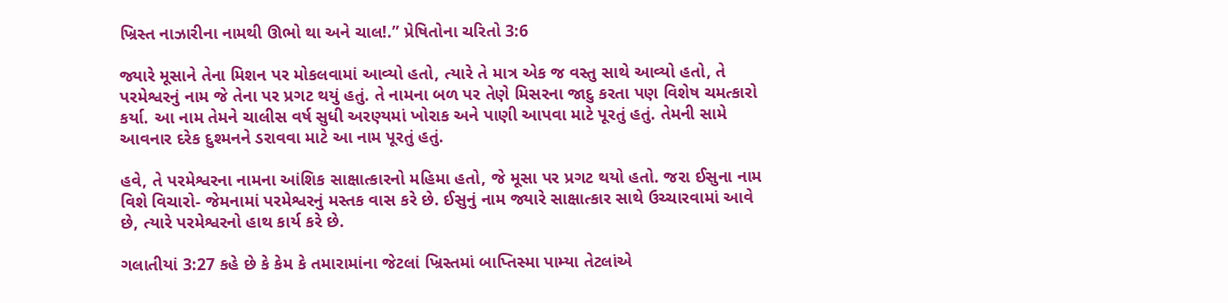ખ્રિસ્ત નાઝારીના નામથી ઊભો થા અને ચાલ!.” પ્રેષિતોના ચરિતો 3:6

જ્યારે મૂસાને તેના મિશન પર મોકલવામાં આવ્યો હતો, ત્યારે તે માત્ર એક જ વસ્તુ સાથે આવ્યો હતો, તે પરમેશ્વરનું નામ જે તેના પર પ્રગટ થયું હતું. તે નામના બળ પર તેણે મિસરના જાદુ કરતા પણ વિશેષ ચમત્કારો કર્યા. આ નામ તેમને ચાલીસ વર્ષ સુધી અરણ્યમાં ખોરાક અને પાણી આપવા માટે પૂરતું હતું. તેમની સામે આવનાર દરેક દુશ્મનને ડરાવવા માટે આ નામ પૂરતું હતું.

હવે, તે પરમેશ્વરના નામના આંશિક સાક્ષાત્કારનો મહિમા હતો, જે મૂસા પર પ્રગટ થયો હતો. જરા ઈસુના નામ વિશે વિચારો- જેમનામાં પરમેશ્વરનું મસ્તક વાસ કરે છે. ઈસુનું નામ જ્યારે સાક્ષાત્કાર સાથે ઉચ્ચારવામાં આવે છે, ત્યારે પરમેશ્વરનો હાથ કાર્ય કરે છે.

ગલાતીયાં 3:27 કહે છે કે કેમ કે તમારામાંના જેટલાં ખ્રિસ્તમાં બાપ્તિસ્મા પામ્યા તેટલાંએ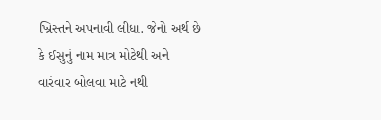ખ્રિસ્તને અપનાવી લીધા. જેનો અર્થ છે કે ઈસુનું નામ માત્ર મોટેથી અને વારંવાર બોલવા માટે નથી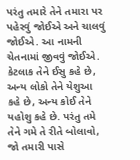પરંતુ તમારે તેને તમારા પર પહેરવું જોઈએ અને ચાલવું જોઈએ. આ નામની ચેતનામાં જીવવું જોઈએ. કેટલાક તેને ઈસુ કહે છે, અન્ય લોકો તેને યેશુઆ કહે છે, અન્ય કોઈ તેને યહોશુ કહે છે. પરંતુ તમે તેને ગમે તે રીતે બોલાવો, જો તમારી પાસે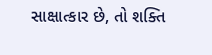સાક્ષાત્કાર છે, તો શક્તિ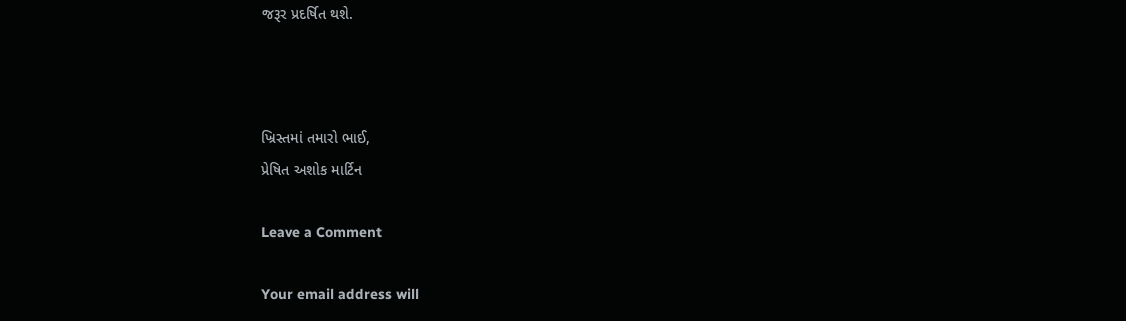જરૂર પ્રદર્ષિત થશે.



ખ્રિસ્તમાં તમારો ભાઈ,
પ્રેષિત અશોક માર્ટિન

Leave a Comment

Your email address will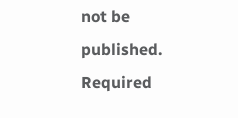not be published. Required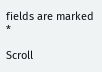fields are marked *

Scroll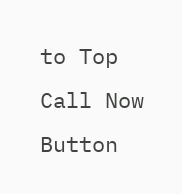to Top
Call Now Button